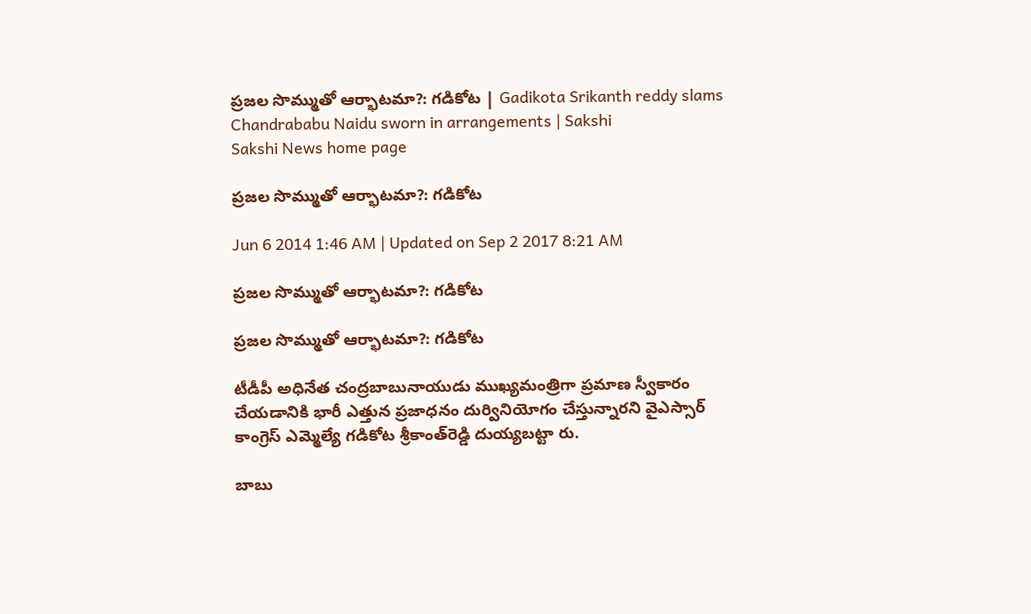ప్రజల సొమ్ముతో ఆర్భాటమా?: గడికోట | Gadikota Srikanth reddy slams Chandrababu Naidu sworn in arrangements | Sakshi
Sakshi News home page

ప్రజల సొమ్ముతో ఆర్భాటమా?: గడికోట

Jun 6 2014 1:46 AM | Updated on Sep 2 2017 8:21 AM

ప్రజల సొమ్ముతో ఆర్భాటమా?: గడికోట

ప్రజల సొమ్ముతో ఆర్భాటమా?: గడికోట

టీడీపీ అధినేత చంద్రబాబునాయుడు ముఖ్యమంత్రిగా ప్రమాణ స్వీకారం చేయడానికి భారీ ఎత్తున ప్రజాధనం దుర్వినియోగం చేస్తున్నారని వైఎస్సార్ కాంగ్రెస్ ఎమ్మెల్యే గడికోట శ్రీకాంత్‌రెడ్డి దుయ్యబట్టా రు.

బాబు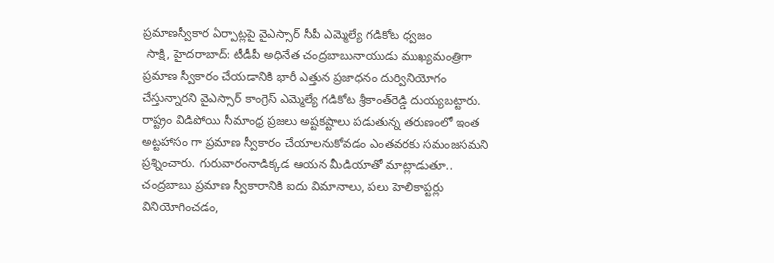ప్రమాణస్వీకార ఏర్పాట్లపై వైఎస్సార్ సీపీ ఎమ్మెల్యే గడికోట ధ్వజం
 సాక్షి, హైదరాబాద్: టీడీపీ అధినేత చంద్రబాబునాయుడు ముఖ్యమంత్రిగా ప్రమాణ స్వీకారం చేయడానికి భారీ ఎత్తున ప్రజాధనం దుర్వినియోగం చేస్తున్నారని వైఎస్సార్ కాంగ్రెస్ ఎమ్మెల్యే గడికోట శ్రీకాంత్‌రెడ్డి దుయ్యబట్టారు. రాష్ట్రం విడిపోయి సీమాంధ్ర ప్రజలు అష్టకష్టాలు పడుతున్న తరుణంలో ఇంత అట్టహాసం గా ప్రమాణ స్వీకారం చేయాలనుకోవడం ఎంతవరకు సమంజసమని ప్రశ్నించారు. గురువారంనాడిక్కడ ఆయన మీడియాతో మాట్లాడుతూ.. చంద్రబాబు ప్రమాణ స్వీకారానికి ఐదు విమానాలు, పలు హెలికాప్టర్లు వినియోగించడం,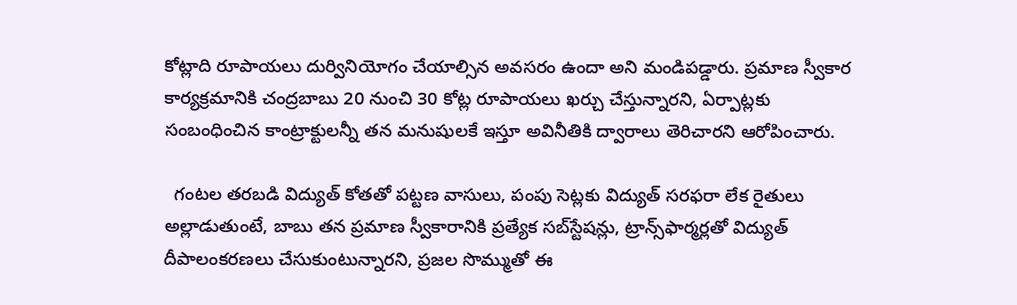కోట్లాది రూపాయలు దుర్వినియోగం చేయాల్సిన అవసరం ఉందా అని మండిపడ్డారు. ప్రమాణ స్వీకార కార్యక్రమానికి చంద్రబాబు 20 నుంచి 30 కోట్ల రూపాయలు ఖర్చు చేస్తున్నారని, ఏర్పాట్లకు సంబంధించిన కాంట్రాక్టులన్నీ తన మనుషులకే ఇస్తూ అవినీతికి ద్వారాలు తెరిచారని ఆరోపించారు.

  గంటల తరబడి విద్యుత్ కోతతో పట్టణ వాసులు, పంపు సెట్లకు విద్యుత్ సరఫరా లేక రైతులు అల్లాడుతుంటే, బాబు తన ప్రమాణ స్వీకారానికి ప్రత్యేక సబ్‌స్టేషన్లు, ట్రాన్స్‌ఫార్మర్లతో విద్యుత్ దీపాలంకరణలు చేసుకుంటున్నారని, ప్రజల సొమ్ముతో ఈ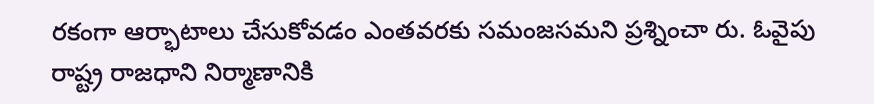రకంగా ఆర్భాటాలు చేసుకోవడం ఎంతవరకు సమంజసమని ప్రశ్నించా రు. ఓవైపు రాష్ట్ర రాజధాని నిర్మాణానికి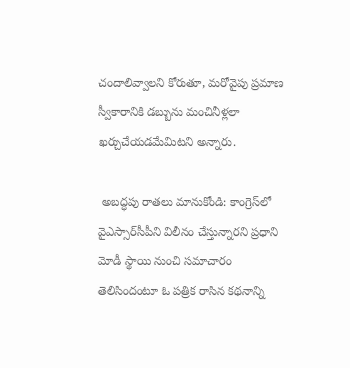చందాలివ్వాలని కోరుతూ, మరోవైపు ప్రమాణ స్వీకారానికి డబ్బును మంచినీళ్లలా ఖర్చుచేయడమేమిటని అన్నారు.

 అబద్ధపు రాతలు మానుకోండి: కాంగ్రెస్‌లో వైఎస్సార్‌సీపీని విలీనం చేస్తున్నారని ప్రధాని మోడీ స్థాయి నుంచి సమాచారం తెలిసిందంటూ ఓ పత్రిక రాసిన కథనాన్ని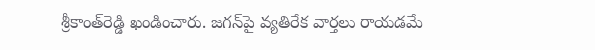శ్రీకాంత్‌రెడ్డి ఖండించారు. జగన్‌పై వ్యతిరేక వార్తలు రాయడమే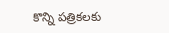కొన్ని పత్రికలకు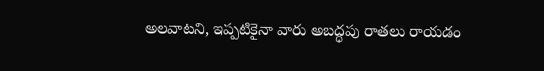అలవాటని, ఇప్పటికైనా వారు అబద్ధపు రాతలు రాయడం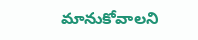మానుకోవాలని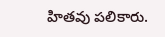హితవు పలికారు.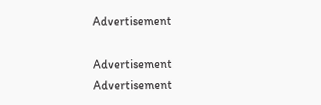Advertisement

Advertisement
Advertisement